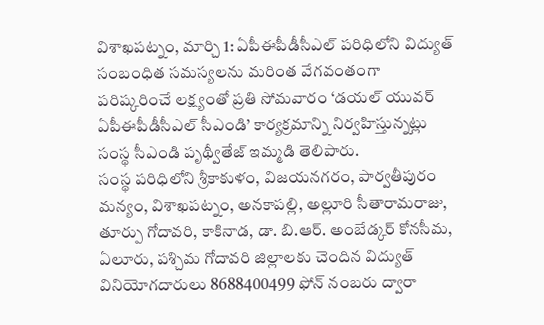విశాఖపట్నం, మార్చి 1: ఏపీఈపీడీసీఎల్ పరిధిలోని విద్యుత్ సంబంధిత సమస్యలను మరింత వేగవంతంగా పరిష్కరించే లక్ష్యంతో ప్రతి సోమవారం ‘డయల్ యువర్ ఏపీఈపీడీసీఎల్ సీఎండి’ కార్యక్రమాన్ని నిర్వహిస్తున్నట్లు సంస్థ సీఎండి పృథ్వీతేజ్ ఇమ్మడి తెలిపారు.
సంస్థ పరిధిలోని శ్రీకాకుళం, విజయనగరం, పార్వతీపురం మన్యం, విశాఖపట్నం, అనకాపల్లి, అల్లూరి సీతారామరాజు, తూర్పు గోదావరి, కాకినాడ, డా. బి.ఆర్. అంబేడ్కర్ కోనసీమ, ఏలూరు, పశ్చిమ గోదావరి జిల్లాలకు చెందిన విద్యుత్ వినియోగదారులు 8688400499 ఫోన్ నంబరు ద్వారా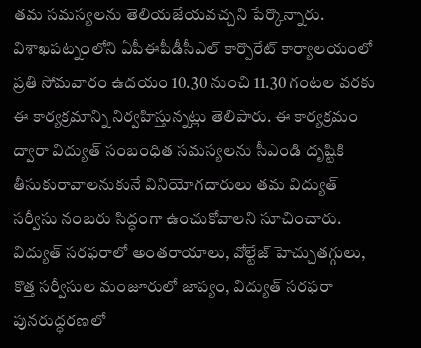తమ సమస్యలను తెలియజేయవచ్చని పేర్కొన్నారు.
విశాఖపట్నంలోని ఏపీఈపీడీసీఎల్ కార్పొరేట్ కార్యాలయంలో ప్రతి సోమవారం ఉదయం 10.30 నుంచి 11.30 గంటల వరకు ఈ కార్యక్రమాన్ని నిర్వహిస్తున్నట్లు తెలిపారు. ఈ కార్యక్రమం ద్వారా విద్యుత్ సంబంధిత సమస్యలను సీఎండి దృష్టికి తీసుకురావాలనుకునే వినియోగదారులు తమ విద్యుత్ సర్వీసు నంబరు సిద్ధంగా ఉంచుకోవాలని సూచించారు.
విద్యుత్ సరఫరాలో అంతరాయాలు, వోల్టేజ్ హెచ్చుతగ్గులు, కొత్త సర్వీసుల మంజూరులో జాప్యం, విద్యుత్ సరఫరా పునరుద్ధరణలో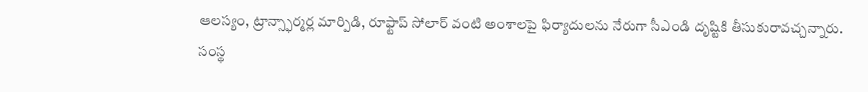ఆలస్యం, ట్రాన్స్ఫార్మర్ల మార్పిడి, రూఫ్టాప్ సోలార్ వంటి అంశాలపై ఫిర్యాదులను నేరుగా సీఎండి దృష్టికి తీసుకురావచ్చన్నారు.
సంస్థ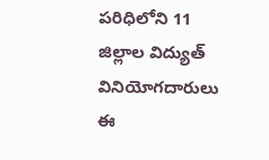పరిధిలోని 11 జిల్లాల విద్యుత్ వినియోగదారులు ఈ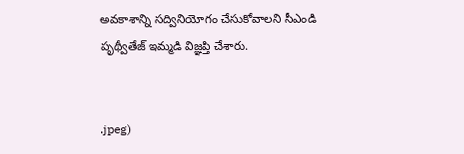అవకాశాన్ని సద్వినియోగం చేసుకోవాలని సీఎండి పృథ్వీతేజ్ ఇమ్మడి విజ్ఞప్తి చేశారు.


.jpeg)